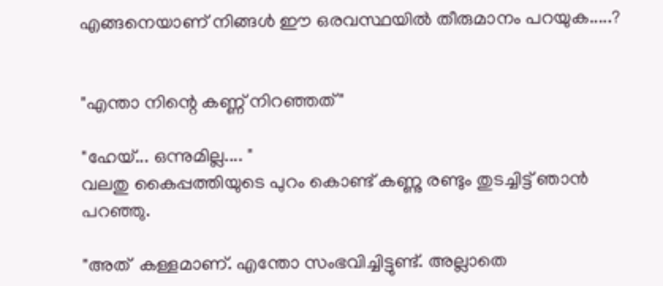എങ്ങനെയാണ് നിങ്ങൾ ഈ ഒരവസ്ഥയിൽ തീരുമാനം പറയുക.....?


"എന്താ നിന്റെ കണ്ണ് നിറഞ്ഞത്"

"ഹേയ്... ഒന്നുമില്ല.... "
വലതു കൈപ്പത്തിയുടെ പുറം കൊണ്ട് കണ്ണു രണ്ടും തുടച്ചിട്ട് ഞാൻ പറഞ്ഞു.

"അത്  കള്ളമാണ്. എന്തോ സംഭവിച്ചിട്ടുണ്ട്. അല്ലാതെ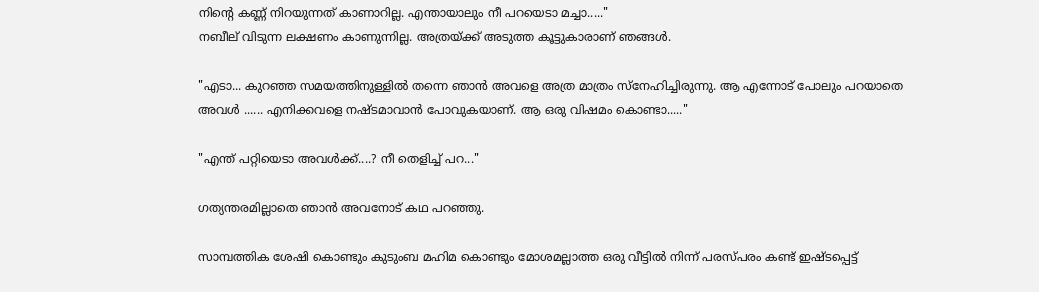നിന്റെ കണ്ണ് നിറയുന്നത് കാണാറില്ല. എന്തായാലും നീ പറയെടാ മച്ചാ....."
നബീല് വിടുന്ന ലക്ഷണം കാണുന്നില്ല. അത്രയ്ക്ക് അടുത്ത കൂട്ടുകാരാണ് ഞങ്ങൾ.

"എടാ... കുറഞ്ഞ സമയത്തിനുള്ളിൽ തന്നെ ഞാൻ അവളെ അത്ര മാത്രം സ്നേഹിച്ചിരുന്നു. ആ എന്നോട് പോലും പറയാതെ അവൾ ...... എനിക്കവളെ നഷ്ടമാവാൻ പോവുകയാണ്. ആ ഒരു വിഷമം കൊണ്ടാ....."

"എന്ത് പറ്റിയെടാ അവൾക്ക്....? നീ തെളിച്ച് പറ..."

ഗത്യന്തരമില്ലാതെ ഞാൻ അവനോട് കഥ പറഞ്ഞു.

സാമ്പത്തിക ശേഷി കൊണ്ടും കുടുംബ മഹിമ കൊണ്ടും മോശമല്ലാത്ത ഒരു വീട്ടിൽ നിന്ന് പരസ്പരം കണ്ട് ഇഷ്ടപ്പെട്ട്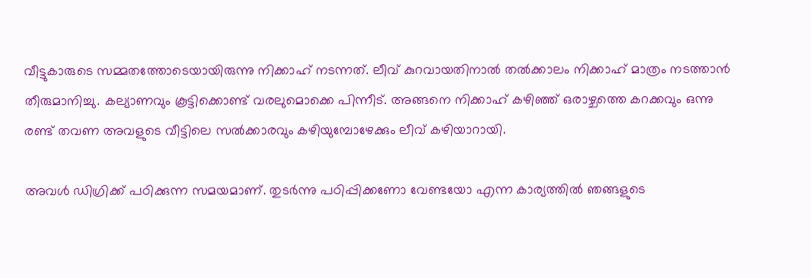വീട്ടുകാരുടെ സമ്മതത്തോടെയായിരുന്നു നിക്കാഹ് നടന്നത്. ലീവ് കുറവായതിനാൽ തൽക്കാലം നിക്കാഹ് മാത്രം നടത്താൻ തീരുമാനിച്ചു. കല്യാണവും കൂട്ടിക്കൊണ്ട് വരലുമൊക്കെ പിന്നീട്. അങ്ങനെ നിക്കാഹ് കഴിഞ്ഞ് ഒരാഴ്ചത്തെ കറക്കവും ഒന്നു രണ്ട് തവണ അവളുടെ വീട്ടിലെ സൽക്കാരവും കഴിയുമ്പോഴേക്കും ലീവ് കഴിയാറായി.

അവൾ ഡിഗ്രിക്ക് പഠിക്കുന്ന സമയമാണ്. തുടർന്നു പഠിപ്പിക്കണോ വേണ്ടയോ എന്ന കാര്യത്തിൽ ഞങ്ങളുടെ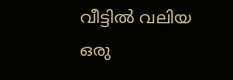വീട്ടിൽ വലിയ ഒരു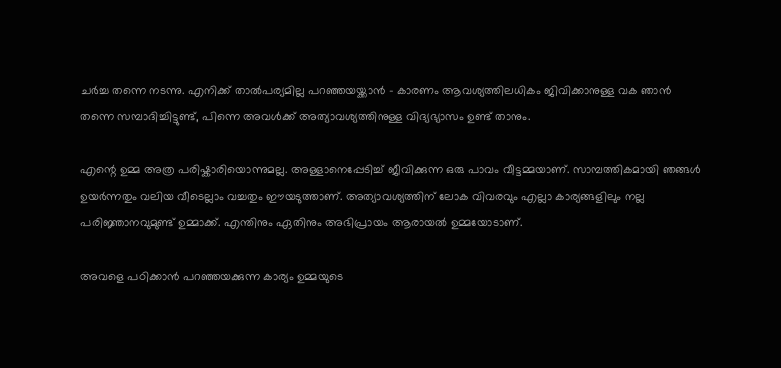ചർച്ച തന്നെ നടന്നു. എനിക്ക് താൽപര്യമില്ല പറഞ്ഞയയ്ക്കാൻ - കാരണം ആവശ്യത്തിലധികം ജിവിക്കാനുള്ള വക ഞാൻ തന്നെ സമ്പാദിച്ചിട്ടുണ്ട്, പിന്നെ അവൾക്ക് അത്യാവശ്യത്തിനുള്ള വിദ്യഭ്യാസം ഉണ്ട് താനും.

എന്റെ ഉമ്മ അത്ര പരിഷ്കാരിയൊന്നുമല്ല. അള്ളാനെപ്പേടിച്ച് ജീവിക്കുന്ന ഒരു പാവം വീട്ടമ്മയാണ്. സാമ്പത്തികമായി ഞങ്ങൾ ഉയർന്നതും വലിയ വീടെല്ലാം വച്ചതും ഈയടുത്താണ്. അത്യാവശ്യത്തിന് ലോക വിവരവും എല്ലാ കാര്യങ്ങളിലും നല്ല പരിജ്ഞാനവുമുണ്ട് ഉമ്മാക്ക്. എന്തിനും ഏതിനും അഭിപ്രായം ആരായൽ ഉമ്മയോടാണ്.

അവളെ പഠിക്കാൻ പറഞ്ഞയക്കുന്ന കാര്യം ഉമ്മയുടെ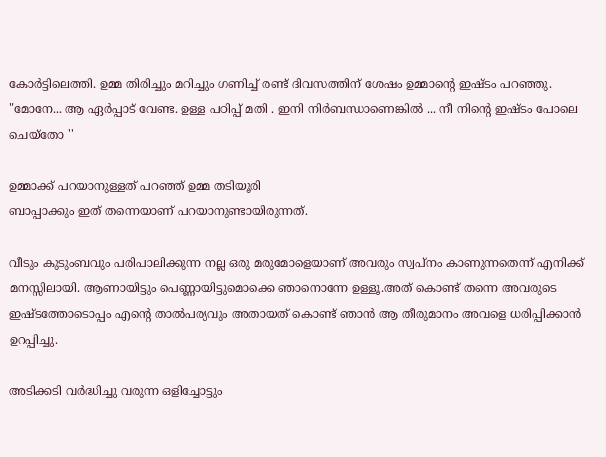കോർട്ടിലെത്തി. ഉമ്മ തിരിച്ചും മറിച്ചും ഗണിച്ച് രണ്ട് ദിവസത്തിന് ശേഷം ഉമ്മാന്റെ ഇഷ്ടം പറഞ്ഞു.
"മോനേ... ആ ഏർപ്പാട് വേണ്ട. ഉള്ള പഠിപ്പ് മതി . ഇനി നിർബന്ധാണെങ്കിൽ ... നീ നിന്റെ ഇഷ്ടം പോലെ ചെയ്തോ ''

ഉമ്മാക്ക് പറയാനുള്ളത് പറഞ്ഞ് ഉമ്മ തടിയൂരി
ബാപ്പാക്കും ഇത് തന്നെയാണ് പറയാനുണ്ടായിരുന്നത്.

വീടും കുടുംബവും പരിപാലിക്കുന്ന നല്ല ഒരു മരുമോളെയാണ് അവരും സ്വപ്നം കാണുന്നതെന്ന് എനിക്ക് മനസ്സിലായി. ആണായിട്ടും പെണ്ണായിട്ടുമൊക്കെ ഞാനൊന്നേ ഉള്ളൂ.അത് കൊണ്ട് തന്നെ അവരുടെ ഇഷ്ടത്തോടൊപ്പം എന്റെ താൽപര്യവും അതായത് കൊണ്ട് ഞാൻ ആ തീരുമാനം അവളെ ധരിപ്പിക്കാൻ ഉറപ്പിച്ചു.

അടിക്കടി വർദ്ധിച്ചു വരുന്ന ഒളിച്ചോട്ടും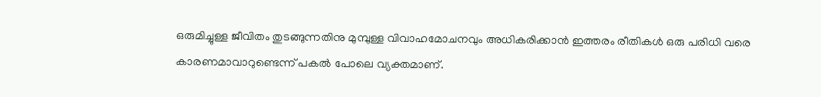ഒരുമിച്ചുള്ള ജീവിതം തുടങ്ങുന്നതിനു മുമ്പുള്ള വിവാഹമോചനവും അധികരിക്കാൻ ഇത്തരം രീതികൾ ഒരു പരിധി വരെ കാരണമാവാറുണ്ടെന്ന് പകൽ പോലെ വ്യക്തമാണ്.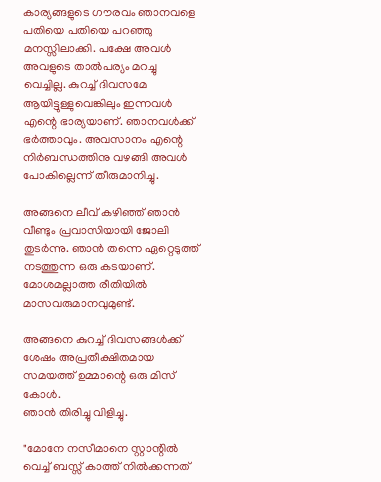കാര്യങ്ങളുടെ ഗൗരവം ഞാനവളെ പതിയെ പതിയെ പറഞ്ഞു മനസ്സിലാക്കി. പക്ഷേ അവൾ അവളുടെ താൽപര്യം മറച്ചു വെച്ചില്ല. കുറച്ച് ദിവസമേ ആയിട്ടുള്ളുവെങ്കിലും ഇന്നവൾ എന്റെ ഭാര്യയാണ്. ഞാനവൾക്ക് ഭർത്താവും. അവസാനം എന്റെ നിർബന്ധത്തിനു വഴങ്ങി അവൾ പോകില്ലെന്ന് തീരുമാനിച്ചു.

അങ്ങനെ ലീവ് കഴിഞ്ഞ് ഞാൻ വീണ്ടും പ്രവാസിയായി ജോലി തുടർന്നു. ഞാൻ തന്നെ ഏറ്റെടുത്ത് നടത്തുന്ന ഒരു കടയാണ്. മോശമല്ലാത്ത രീതിയിൽ മാസവരുമാനവുമുണ്ട്.

അങ്ങനെ കുറച്ച് ദിവസങ്ങൾക്ക് ശേഷം അപ്രതീക്ഷിതമായ സമയത്ത് ഉമ്മാന്റെ ഒരു മിസ് കോൾ.
ഞാൻ തിരിച്ചു വിളിച്ചു.

"മോനേ നസീമാനെ സ്റ്റാന്റിൽ വെച്ച് ബസ്സ് കാത്ത് നിൽക്കന്നത്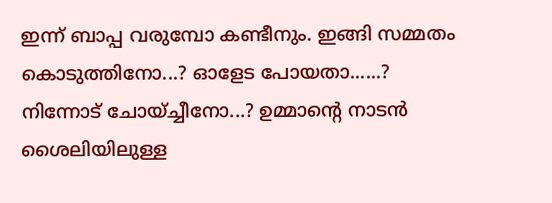ഇന്ന് ബാപ്പ വരുമ്പോ കണ്ടീനും. ഇങ്ങി സമ്മതം കൊടുത്തിനോ...? ഓളേട പോയതാ......? നിന്നോട് ചോയ്ച്ചീനോ...? ഉമ്മാന്റെ നാടൻ ശൈലിയിലുള്ള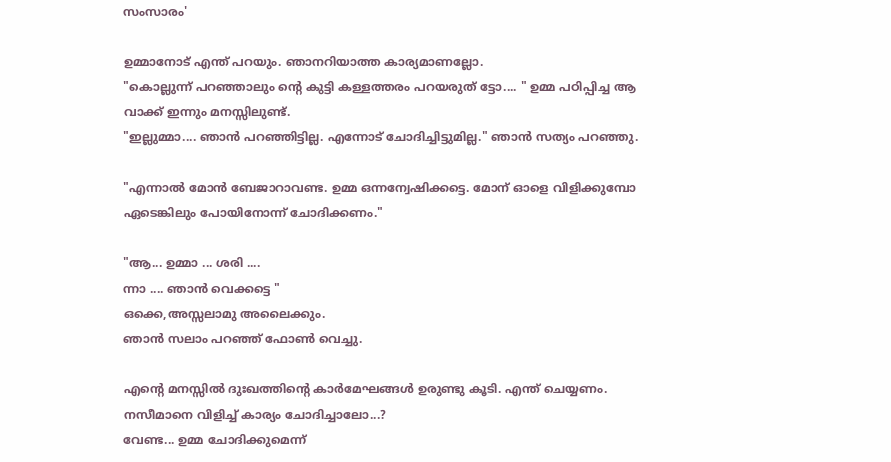സംസാരം'

ഉമ്മാനോട് എന്ത് പറയും. ഞാനറിയാത്ത കാര്യമാണല്ലോ.
"കൊല്ലുന്ന് പറഞ്ഞാലും ന്റെ കുട്ടി കള്ളത്തരം പറയരുത് ട്ടോ.... " ഉമ്മ പഠിപ്പിച്ച ആ വാക്ക് ഇന്നും മനസ്സിലുണ്ട്.
"ഇല്ലുമ്മാ.... ഞാൻ പറഞ്ഞിട്ടില്ല. എന്നോട് ചോദിച്ചിട്ടുമില്ല." ഞാൻ സത്യം പറഞ്ഞു.

"എന്നാൽ മോൻ ബേജാറാവണ്ട. ഉമ്മ ഒന്നന്വേഷിക്കട്ടെ. മോന് ഓളെ വിളിക്കുമ്പോ ഏടെങ്കിലും പോയിനോന്ന് ചോദിക്കണം."

"ആ... ഉമ്മാ ... ശരി ....
ന്നാ .... ഞാൻ വെക്കട്ടെ "
ഒക്കെ,അസ്സലാമു അലൈക്കും.
ഞാൻ സലാം പറഞ്ഞ് ഫോൺ വെച്ചു.

എന്റെ മനസ്സിൽ ദുഃഖത്തിന്റെ കാർമേഘങ്ങൾ ഉരുണ്ടു കൂടി. എന്ത് ചെയ്യണം. നസീമാനെ വിളിച്ച് കാര്യം ചോദിച്ചാലോ...?
വേണ്ട... ഉമ്മ ചോദിക്കുമെന്ന്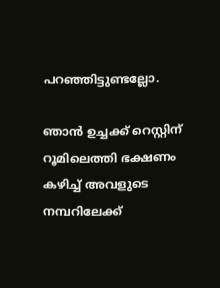പറഞ്ഞിട്ടുണ്ടല്ലോ.

ഞാൻ ഉച്ചക്ക് റെസ്റ്റിന് റൂമിലെത്തി ഭക്ഷണം കഴിച്ച് അവളുടെ നമ്പറിലേക്ക്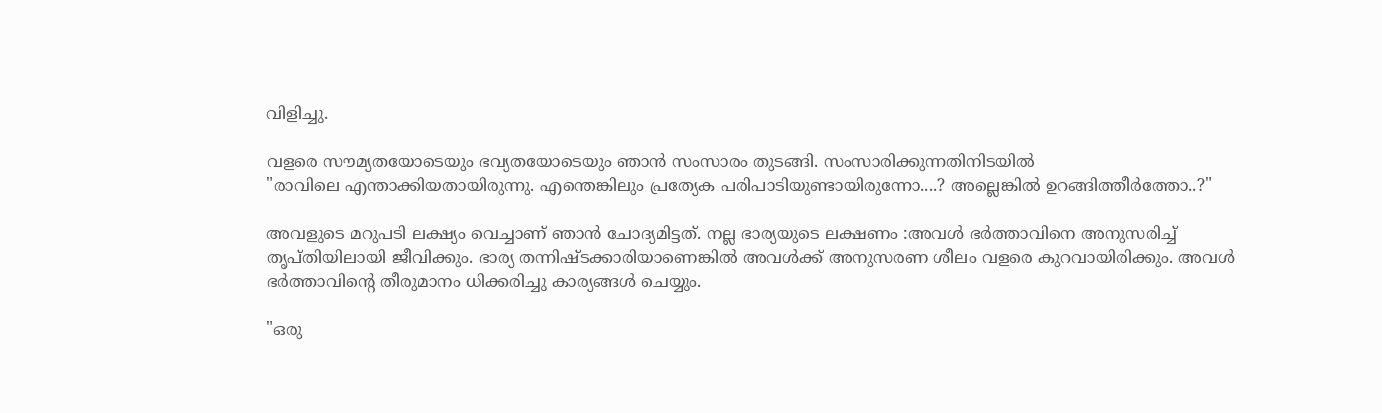വിളിച്ചു.

വളരെ സൗമ്യതയോടെയും ഭവ്യതയോടെയും ഞാൻ സംസാരം തുടങ്ങി. സംസാരിക്കുന്നതിനിടയിൽ
"രാവിലെ എന്താക്കിയതായിരുന്നു. എന്തെങ്കിലും പ്രത്യേക പരിപാടിയുണ്ടായിരുന്നോ....? അല്ലെങ്കിൽ ഉറങ്ങിത്തീർത്തോ..?"

അവളുടെ മറുപടി ലക്ഷ്യം വെച്ചാണ് ഞാൻ ചോദ്യമിട്ടത്. നല്ല ഭാര്യയുടെ ലക്ഷണം :അവൾ ഭർത്താവിനെ അനുസരിച്ച് തൃപ്തിയിലായി ജീവിക്കും. ഭാര്യ തന്നിഷ്ടക്കാരിയാണെങ്കിൽ അവൾക്ക് അനുസരണ ശീലം വളരെ കുറവായിരിക്കും. അവൾ ഭർത്താവിന്റെ തീരുമാനം ധിക്കരിച്ചു കാര്യങ്ങൾ ചെയ്യും.

"ഒരു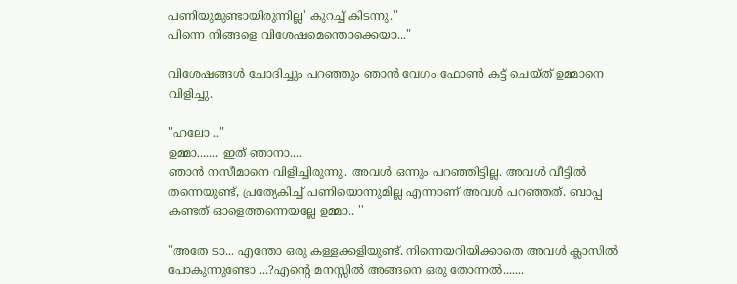പണിയുമുണ്ടായിരുന്നില്ല' കുറച്ച് കിടന്നു."
പിന്നെ നിങ്ങളെ വിശേഷമെന്തൊക്കെയാ..."

വിശേഷങ്ങൾ ചോദിച്ചും പറഞ്ഞും ഞാൻ വേഗം ഫോൺ കട്ട് ചെയ്ത് ഉമ്മാനെ വിളിച്ചു.

"ഹലോ .."
ഉമ്മാ....... ഇത് ഞാനാ....
ഞാൻ നസീമാനെ വിളിച്ചിരുന്നു. അവൾ ഒന്നും പറഞ്ഞിട്ടില്ല. അവൾ വീട്ടിൽ തന്നെയുണ്ട്, പ്രത്യേകിച്ച് പണിയൊന്നുമില്ല എന്നാണ് അവൾ പറഞ്ഞത്. ബാപ്പ കണ്ടത് ഓളെത്തന്നെയല്ലേ ഉമ്മാ.. ''

"അതേ ടാ... എന്തോ ഒരു കള്ളക്കളിയുണ്ട്. നിന്നെയറിയിക്കാതെ അവൾ ക്ലാസിൽ പോകുന്നുണ്ടോ ...?എന്റെ മനസ്സിൽ അങ്ങനെ ഒരു തോന്നൽ.......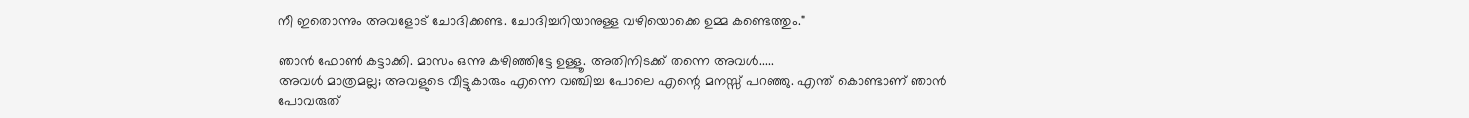നീ ഇതൊന്നും അവളോട് ചോദിക്കണ്ട. ചോദിച്ചറിയാനുള്ള വഴിയൊക്കെ ഉമ്മ കണ്ടെത്തും."

ഞാൻ ഫോൺ കട്ടാക്കി. മാസം ഒന്നു കഴിഞ്ഞിട്ടേ ഉള്ളൂ. അതിനിടക്ക് തന്നെ അവൾ.....
അവൾ മാത്രമല്ല; അവളുടെ വീട്ടുകാരും എന്നെ വഞ്ചിച്ച പോലെ എന്റെ മനസ്സ് പറഞ്ഞു. എന്ത് കൊണ്ടാണ് ഞാൻ പോവരുത്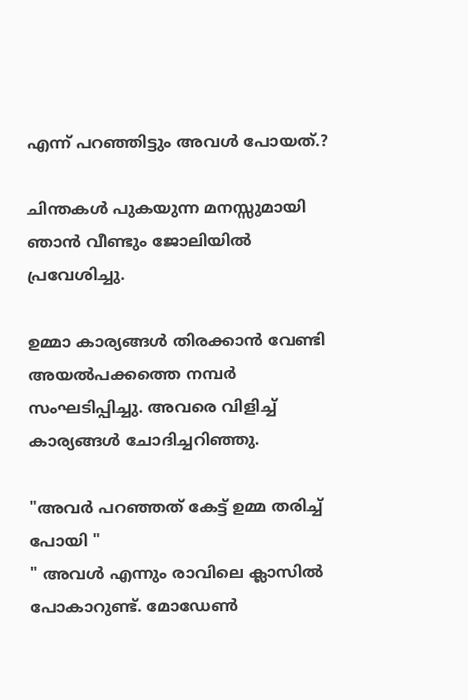എന്ന് പറഞ്ഞിട്ടും അവൾ പോയത്.?

ചിന്തകൾ പുകയുന്ന മനസ്സുമായി ഞാൻ വീണ്ടും ജോലിയിൽ പ്രവേശിച്ചു.

ഉമ്മാ കാര്യങ്ങൾ തിരക്കാൻ വേണ്ടി അയൽപക്കത്തെ നമ്പർ സംഘടിപ്പിച്ചു. അവരെ വിളിച്ച് കാര്യങ്ങൾ ചോദിച്ചറിഞ്ഞു.

"അവർ പറഞ്ഞത് കേട്ട് ഉമ്മ തരിച്ച് പോയി "
" അവൾ എന്നും രാവിലെ ക്ലാസിൽ പോകാറുണ്ട്. മോഡേൺ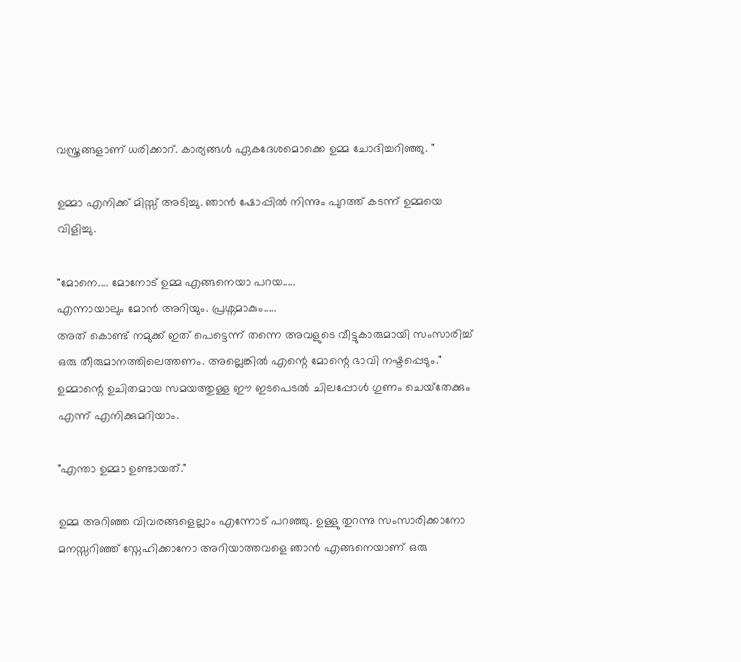വസ്ത്രങ്ങളാണ് ധരിക്കാറ്. കാര്യങ്ങൾ ഏകദേശമൊക്കെ ഉമ്മ ചോദിച്ചറിഞ്ഞു. "

ഉമ്മാ എനിക്ക് മിസ്സ് അടിച്ചു. ഞാൻ ഷോപ്പിൽ നിന്നും പുറത്ത് കടന്ന് ഉമ്മയെ വിളിച്ചു.

"മോനെ.... മോനോട് ഉമ്മ എങ്ങനെയാ പറയ.....
എന്നായാലും മോൻ അറിയും. പ്രശ്നമാകും.....
അത് കൊണ്ട് നമുക്ക് ഇത് പെട്ടെന്ന് തന്നെ അവളുടെ വീട്ടുകാരുമായി സംസാരിച്ച് ഒരു തീരുമാനത്തിലെത്തണം. അല്ലെങ്കിൽ എന്റെ മോന്റെ ഭാവി നഷ്ടപ്പെടും." ഉമ്മാന്റെ ഉചിതമായ സമയത്തുള്ള ഈ ഇടപെടൽ ചിലപ്പോൾ ഗുണം ചെയ്‌തേക്കും എന്ന് എനിക്കുമറിയാം.

"എന്താ ഉമ്മാ ഉണ്ടായത്."

ഉമ്മ അറിഞ്ഞ വിവരങ്ങളെല്ലാം എന്നോട് പറഞ്ഞു. ഉള്ളു തുറന്നു സംസാരിക്കാനോ മനസ്സറിഞ്ഞ് സ്നേഹിക്കാനോ അറിയാത്തവളെ ഞാൻ എങ്ങനെയാണ് ഒരു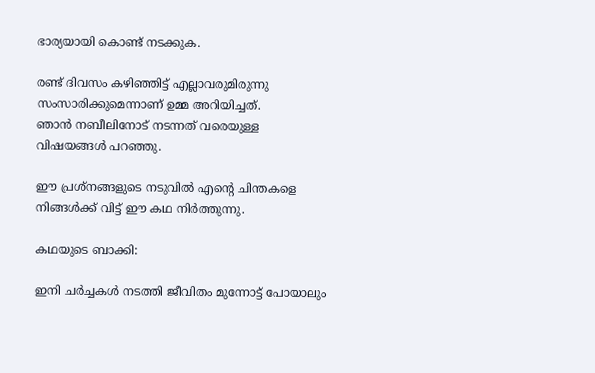ഭാര്യയായി കൊണ്ട് നടക്കുക.

രണ്ട് ദിവസം കഴിഞ്ഞിട്ട് എല്ലാവരുമിരുന്നു സംസാരിക്കുമെന്നാണ് ഉമ്മ അറിയിച്ചത്.
ഞാൻ നബീലിനോട് നടന്നത് വരെയുള്ള വിഷയങ്ങൾ പറഞ്ഞു.

ഈ പ്രശ്നങ്ങളുടെ നടുവിൽ എന്റെ ചിന്തകളെ നിങ്ങൾക്ക് വിട്ട് ഈ കഥ നിർത്തുന്നു.

കഥയുടെ ബാക്കി:

ഇനി ചർച്ചകൾ നടത്തി ജീവിതം മുന്നോട്ട് പോയാലും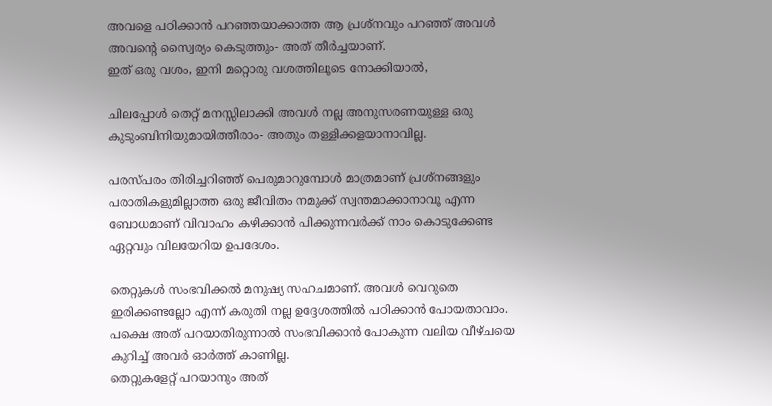അവളെ പഠിക്കാൻ പറഞ്ഞയാക്കാത്ത ആ പ്രശ്നവും പറഞ്ഞ് അവൾ അവന്റെ സ്വൈര്യം കെടുത്തും- അത് തീർച്ചയാണ്.
ഇത് ഒരു വശം, ഇനി മറ്റൊരു വശത്തിലൂടെ നോക്കിയാൽ,

ചിലപ്പോൾ തെറ്റ് മനസ്സിലാക്കി അവൾ നല്ല അനുസരണയുള്ള ഒരു കുടുംബിനിയുമായിത്തീരാം- അതും തള്ളിക്കളയാനാവില്ല.

പരസ്പരം തിരിച്ചറിഞ്ഞ് പെരുമാറുമ്പോൾ മാത്രമാണ് പ്രശ്നങ്ങളും പരാതികളുമില്ലാത്ത ഒരു ജീവിതം നമുക്ക് സ്വന്തമാക്കാനാവൂ എന്ന ബോധമാണ് വിവാഹം കഴിക്കാൻ പിക്കുന്നവർക്ക് നാം കൊടുക്കേണ്ട ഏറ്റവും വിലയേറിയ ഉപദേശം.

തെറ്റുകൾ സംഭവിക്കൽ മനുഷ്യ സഹചമാണ്. അവൾ വെറുതെ ഇരിക്കണ്ടല്ലോ എന്ന് കരുതി നല്ല ഉദ്ദേശത്തിൽ പഠിക്കാൻ പോയതാവാം. പക്ഷെ അത് പറയാതിരുന്നാൽ സംഭവിക്കാൻ പോകുന്ന വലിയ വീഴ്ചയെ കുറിച്ച് അവർ ഓർത്ത് കാണില്ല.
തെറ്റുകളേറ്റ് പറയാനും അത്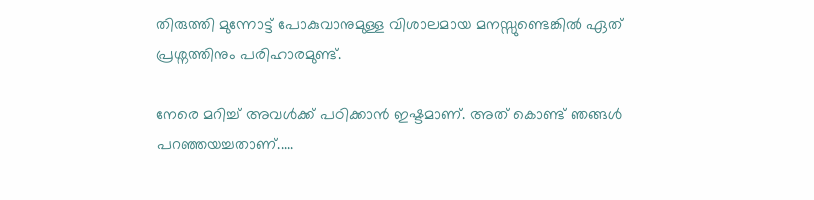തിരുത്തി മുന്നോട്ട് പോകുവാനുമുള്ള വിശാലമായ മനസ്സുണ്ടെങ്കിൽ ഏത് പ്രശ്നത്തിനും പരിഹാരമുണ്ട്.

നേരെ മറിച്ച് അവൾക്ക് പഠിക്കാൻ ഇഷ്ടമാണ്. അത് കൊണ്ട് ഞങ്ങൾ പറഞ്ഞയച്ചതാണ്.....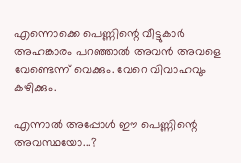എന്നൊക്കെ പെണ്ണിന്റെ വീട്ടുകാർ അഹങ്കാരം പറഞ്ഞാൽ അവൻ അവളെ വേണ്ടെന്ന് വെക്കും. വേറെ വിവാഹവും കഴിക്കും.

എന്നാൽ അപ്പോൾ ഈ പെണ്ണിന്റെ അവസ്ഥയോ...?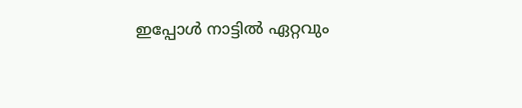ഇപ്പോൾ നാട്ടിൽ ഏറ്റവും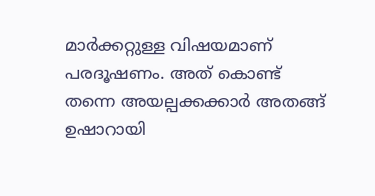മാർക്കറ്റുള്ള വിഷയമാണ് പരദൂഷണം. അത് കൊണ്ട് തന്നെ അയല്പക്കക്കാർ അതങ്ങ് ഉഷാറായി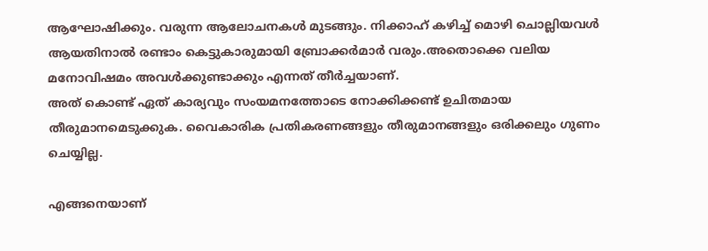ആഘോഷിക്കും. വരുന്ന ആലോചനകൾ മുടങ്ങും. നിക്കാഹ് കഴിച്ച് മൊഴി ചൊല്ലിയവൾ ആയതിനാൽ രണ്ടാം കെട്ടുകാരുമായി ബ്രോക്കർമാർ വരും.അതൊക്കെ വലിയ മനോവിഷമം അവൾക്കുണ്ടാക്കും എന്നത് തീർച്ചയാണ്.
അത് കൊണ്ട് ഏത് കാര്യവും സംയമനത്തോടെ നോക്കിക്കണ്ട് ഉചിതമായ തീരുമാനമെടുക്കുക. വൈകാരിക പ്രതികരണങ്ങളും തീരുമാനങ്ങളും ഒരിക്കലും ഗുണം ചെയ്യില്ല.

എങ്ങനെയാണ്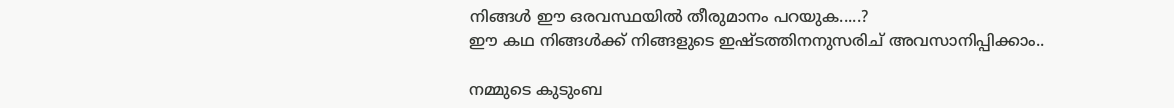നിങ്ങൾ ഈ ഒരവസ്ഥയിൽ തീരുമാനം പറയുക.....?
ഈ കഥ നിങ്ങൾക്ക് നിങ്ങളുടെ ഇഷ്ടത്തിനനുസരിച് അവസാനിപ്പിക്കാം..

നമ്മുടെ കുടുംബ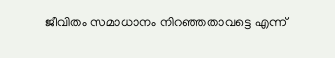ജീവിതം സമാധാനം നിറഞ്ഞതാവട്ടെ എന്ന്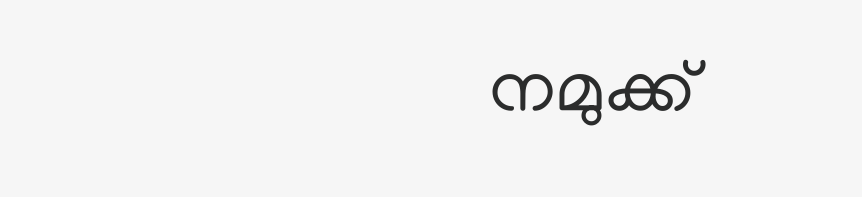നമുക്ക്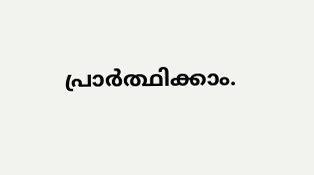പ്രാർത്ഥിക്കാം.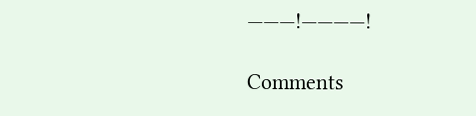———!————!

Comments